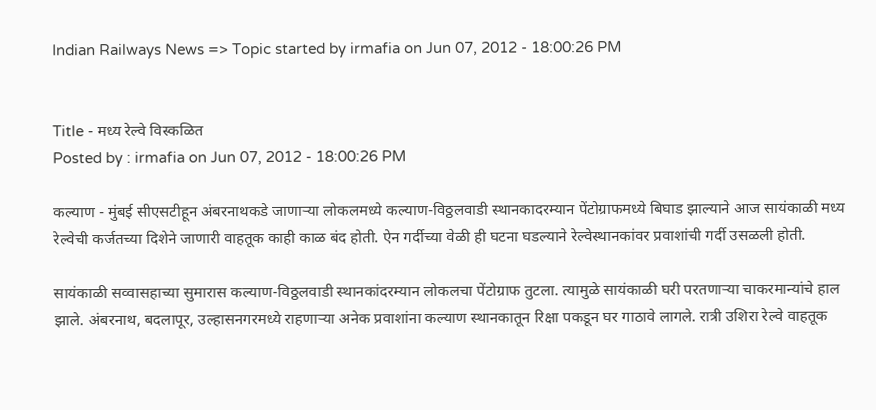Indian Railways News => Topic started by irmafia on Jun 07, 2012 - 18:00:26 PM


Title - मध्य रेल्वे विस्कळित
Posted by : irmafia on Jun 07, 2012 - 18:00:26 PM

कल्याण - मुंबई सीएसटीहून अंबरनाथकडे जाणाऱ्या लोकलमध्ये कल्याण-विठ्ठलवाडी स्थानकादरम्यान पेंटोग्राफमध्ये बिघाड झाल्याने आज सायंकाळी मध्य रेल्वेची कर्जतच्या दिशेने जाणारी वाहतूक काही काळ बंद होती. ऐन गर्दीच्या वेळी ही घटना घडल्याने रेल्वेस्थानकांवर प्रवाशांची गर्दी उसळली होती.

सायंकाळी सव्वासहाच्या सुमारास कल्याण-विठ्ठलवाडी स्थानकांदरम्यान लोकलचा पेंटोग्राफ तुटला. त्यामुळे सायंकाळी घरी परतणाऱ्या चाकरमान्यांचे हाल झाले. अंबरनाथ, बदलापूर, उल्हासनगरमध्ये राहणाऱ्या अनेक प्रवाशांना कल्याण स्थानकातून रिक्षा पकडून घर गाठावे लागले. रात्री उशिरा रेल्वे वाहतूक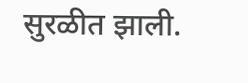सुरळीत झाली.